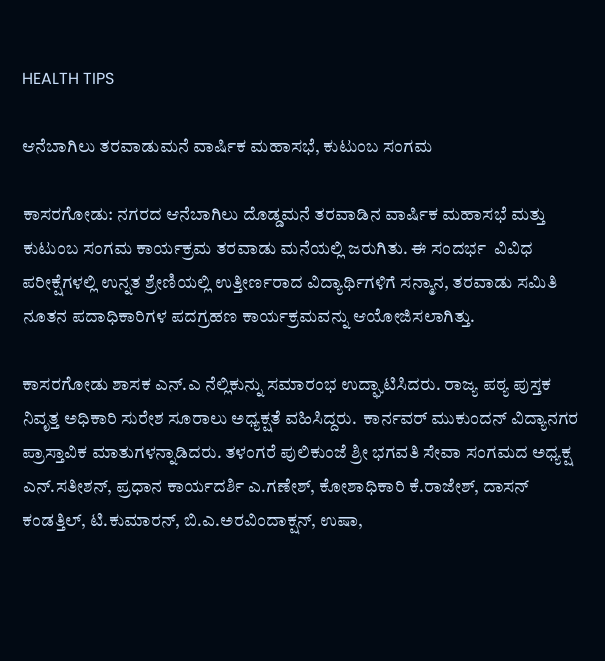HEALTH TIPS

ಆನೆಬಾಗಿಲು ತರವಾಡುಮನೆ ವಾರ್ಷಿಕ ಮಹಾಸಭೆ, ಕುಟುಂಬ ಸಂಗಮ

ಕಾಸರಗೋಡು: ನಗರದ ಆನೆಬಾಗಿಲು ದೊಡ್ಡಮನೆ ತರವಾಡಿನ ವಾರ್ಷಿಕ ಮಹಾಸಭೆ ಮತ್ತು ಕುಟುಂಬ ಸಂಗಮ ಕಾರ್ಯಕ್ರಮ ತರವಾಡು ಮನೆಯಲ್ಲಿ ಜರುಗಿತು. ಈ ಸಂದರ್ಭ  ವಿವಿಧ ಪರೀಕ್ಷೆಗಳಲ್ಲಿ ಉನ್ನತ ಶ್ರೇಣಿಯಲ್ಲಿ ಉತ್ತೀರ್ಣರಾದ ವಿದ್ಯಾರ್ಥಿಗಳಿಗೆ ಸನ್ಮಾನ, ತರವಾಡು ಸಮಿತಿ ನೂತನ ಪದಾಧಿಕಾರಿಗಳ ಪದಗ್ರಹಣ ಕಾರ್ಯಕ್ರಮವನ್ನು ಆಯೋಜಿಸಲಾಗಿತ್ತು.

ಕಾಸರಗೋಡು ಶಾಸಕ ಎನ್.ಎ ನೆಲ್ಲಿಕುನ್ನು ಸಮಾರಂಭ ಉದ್ಘಾಟಿಸಿದರು. ರಾಜ್ಯ ಪಠ್ಯ ಪುಸ್ತಕ ನಿವೃತ್ತ ಅಧಿಕಾರಿ ಸುರೇಶ ಸೂರಾಲು ಅಧ್ಯಕ್ಷತೆ ವಹಿಸಿದ್ದರು.  ಕಾರ್ನವರ್ ಮುಕುಂದನ್ ವಿದ್ಯಾನಗರ ಪ್ರಾಸ್ತಾವಿಕ ಮಾತುಗಳನ್ನಾಡಿದರು. ತಳಂಗರೆ ಪುಲಿಕುಂಜೆ ಶ್ರೀ ಭಗವತಿ ಸೇವಾ ಸಂಗಮದ ಅಧ್ಯಕ್ಷ ಎನ್.ಸತೀಶನ್, ಪ್ರಧಾನ ಕಾರ್ಯದರ್ಶಿ ಎ.ಗಣೇಶ್, ಕೋಶಾಧಿಕಾರಿ ಕೆ.ರಾಜೇಶ್, ದಾಸನ್ ಕಂಡತ್ತಿಲ್, ಟಿ.ಕುಮಾರನ್, ಬಿ.ಎ.ಅರವಿಂದಾಕ್ಷನ್, ಉಷಾ,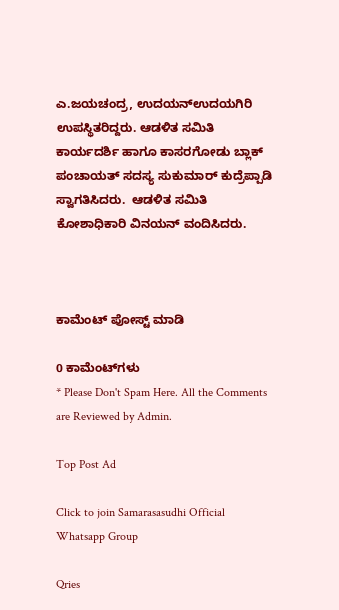ಎ.ಜಯಚಂದ್ರ, ಉದಯನ್‍ಉದಯಗಿರಿ ಉಪಸ್ಥಿತರಿದ್ದರು. ಆಡಳಿತ ಸಮಿತಿ ಕಾರ್ಯದರ್ಶಿ ಹಾಗೂ ಕಾಸರಗೋಡು ಬ್ಲಾಕ್ ಪಂಚಾಯತ್ ಸದಸ್ಯ ಸುಕುಮಾರ್ ಕುದ್ರೆಪ್ಪಾಡಿ ಸ್ವಾಗತಿಸಿದರು.  ಆಡಳಿತ ಸಮಿತಿ ಕೋಶಾಧಿಕಾರಿ ವಿನಯನ್ ವಂದಿಸಿದರು.



ಕಾಮೆಂಟ್‌‌ ಪೋಸ್ಟ್‌ ಮಾಡಿ

0 ಕಾಮೆಂಟ್‌ಗಳು
* Please Don't Spam Here. All the Comments are Reviewed by Admin.

Top Post Ad

Click to join Samarasasudhi Official Whatsapp Group

Qries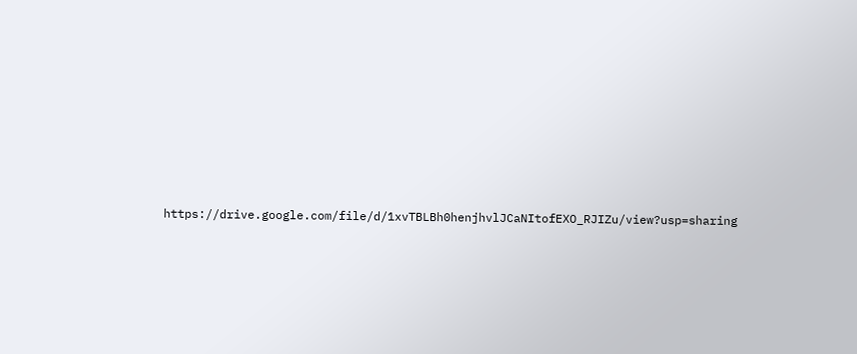https://drive.google.com/file/d/1xvTBLBh0henjhvlJCaNItofEXO_RJIZu/view?usp=sharing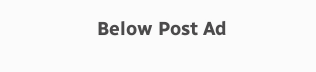Below Post Ad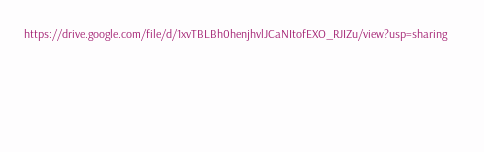https://drive.google.com/file/d/1xvTBLBh0henjhvlJCaNItofEXO_RJIZu/view?usp=sharing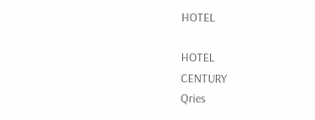HOTEL

HOTEL
CENTURY
Qries